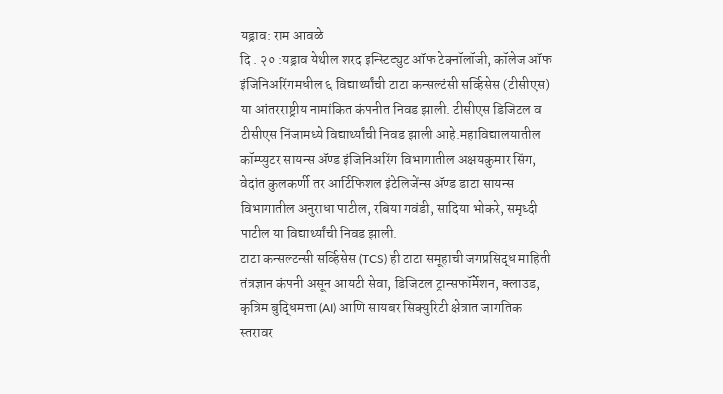यड्राव: राम आवळे
दि . २० :यड्राव येथील शरद इन्स्टिट्युट ऑफ टेक्नॉलॉजी, कॉलेज ऑफ इंजिनिअरिंगमधील ६ विद्यार्थ्यांची टाटा कन्सल्टंसी सर्व्हिसेस (टीसीएस) या आंतरराष्ट्रीय नामांकित कंपनीत निवड झाली. टीसीएस डिजिटल व टीसीएस निंजामध्ये विद्यार्थ्यांची निवड झाली आहे.महाविद्यालयातील कॉम्प्युटर सायन्स ॲण्ड इंजिनिअरिंग विभागातील अक्षयकुमार सिंग, वेदांत कुलकर्णी तर आर्टिफिशल इंटेलिजेंन्स ॲण्ड डाटा सायन्स विभागातील अनुराधा पाटील, रबिया गवंडी, सादिया भोकरे, समृध्दी पाटील या विद्यार्थ्यांची निवड झाली.
टाटा कन्सल्टन्सी सर्व्हिसेस (TCS) ही टाटा समूहाची जगप्रसिद्ध माहिती तंत्रज्ञान कंपनी असून आयटी सेवा, डिजिटल ट्रान्सफॉर्मेशन, क्लाउड, कृत्रिम बुद्धिमत्ता (AI) आणि सायबर सिक्युरिटी क्षेत्रात जागतिक स्तरावर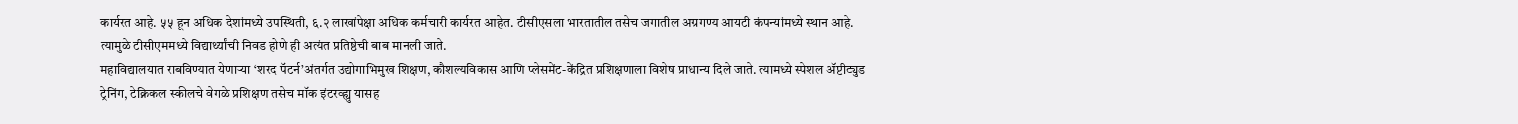कार्यरत आहे. ५५ हून अधिक देशांमध्ये उपस्थिती, ६.२ लाखांपेक्षा अधिक कर्मचारी कार्यरत आहेत. टीसीएसला भारतातील तसेच जगातील अग्रगण्य आयटी कंपन्यांमध्ये स्थान आहे. त्यामुळे टीसीएममध्ये विद्यार्थ्यांची निवड होणे ही अत्यंत प्रतिष्ठेची बाब मानली जाते.
महाविद्यालयात राबविण्यात येणाऱ्या ‘शरद पॅटर्न’अंतर्गत उद्योगाभिमुख शिक्षण, कौशल्यविकास आणि प्लेसमेंट-केंद्रित प्रशिक्षणाला विशेष प्राधान्य दिले जाते. त्यामध्ये स्पेशल ॲप्टीट्युड ट्रेनिंग, टेक्निकल स्कीलचे वेगळे प्रशिक्षण तसेच मॉक इंटरव्ह्यु यासह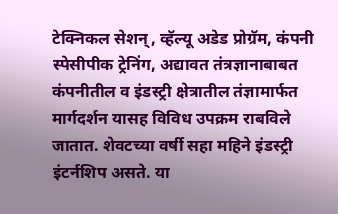टेक्निकल सेशन्, व्हॅल्यू अडेड प्रोग्रॅम, कंपनी स्पेसीपीक ट्रेनिंग, अद्यावत तंत्रज्ञानाबाबत कंपनीतील व इंडस्ट्री क्षेत्रातील तंज्ञामार्फत मार्गदर्शन यासह विविध उपक्रम राबविले जातात. शेवटच्या वर्षी सहा महिने इंडस्ट्री इंटर्नशिप असते. या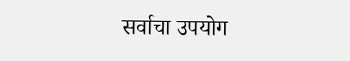सर्वाचा उपयोग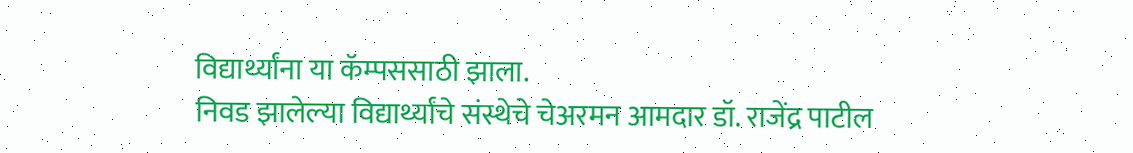विद्यार्थ्यांना या कॅम्पससाठी झाला.
निवड झालेल्या विद्यार्थ्यांचे संस्थेचे चेअरमन आमदार डॉ. राजेंद्र पाटील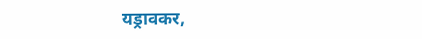यड्रावकर,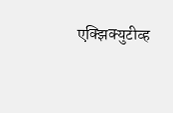एक्झिक्युटीव्ह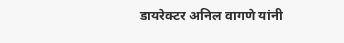डायरेक्टर अनिल वागणे यांनी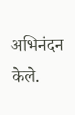अभिनंदन केले.